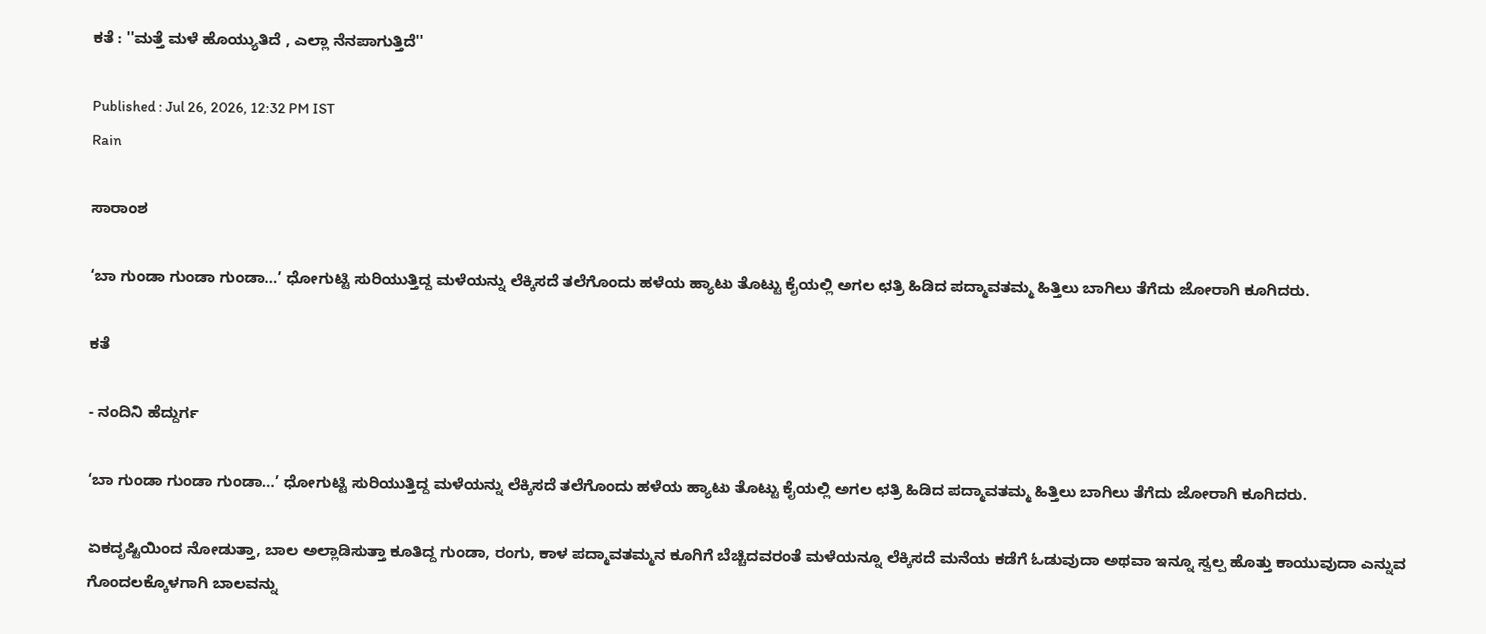ಕತೆ : ''ಮತ್ತೆ ಮಳೆ ಹೊಯ್ಯುತಿದೆ , ಎಲ್ಲಾ ನೆನಪಾಗುತ್ತಿದೆ''

Published : Jul 26, 2026, 12:32 PM IST
Rain

ಸಾರಾಂಶ

‘ಬಾ ಗುಂಡಾ ಗುಂಡಾ ಗುಂಡಾ…’ ಧೋಗುಟ್ಟಿ ಸುರಿಯುತ್ತಿದ್ದ ಮಳೆಯನ್ನು ಲೆಕ್ಕಿಸದೆ ತಲೆಗೊಂದು ಹಳೆಯ ಹ್ಯಾಟು ತೊಟ್ಟು ಕೈಯಲ್ಲಿ ಅಗಲ ಛತ್ರಿ ಹಿಡಿದ ಪದ್ಮಾವತಮ್ಮ ಹಿತ್ತಿಲು ಬಾಗಿಲು ತೆಗೆದು ಜೋರಾಗಿ ಕೂಗಿದರು.

ಕತೆ

- ನಂದಿನಿ ಹೆದ್ದುರ್ಗ

‘ಬಾ ಗುಂಡಾ ಗುಂಡಾ ಗುಂಡಾ…’ ಧೋಗುಟ್ಟಿ ಸುರಿಯುತ್ತಿದ್ದ ಮಳೆಯನ್ನು ಲೆಕ್ಕಿಸದೆ ತಲೆಗೊಂದು ಹಳೆಯ ಹ್ಯಾಟು ತೊಟ್ಟು ಕೈಯಲ್ಲಿ ಅಗಲ ಛತ್ರಿ ಹಿಡಿದ ಪದ್ಮಾವತಮ್ಮ ಹಿತ್ತಿಲು ಬಾಗಿಲು ತೆಗೆದು ಜೋರಾಗಿ ಕೂಗಿದರು.

ಏಕದೃಷ್ಟಿಯಿಂದ ನೋಡುತ್ತಾ, ಬಾಲ ಅಲ್ಲಾಡಿಸುತ್ತಾ ಕೂತಿದ್ದ ಗುಂಡಾ, ರಂಗು, ಕಾಳ ಪದ್ಮಾವತಮ್ಮನ ಕೂಗಿಗೆ ಬೆಚ್ಚಿದವರಂತೆ ಮಳೆಯನ್ನೂ ಲೆಕ್ಕಿಸದೆ ಮನೆಯ ಕಡೆಗೆ ಓಡುವುದಾ ಅಥವಾ ಇನ್ನೂ ಸ್ವಲ್ಪ ಹೊತ್ತು ಕಾಯುವುದಾ ಎನ್ನುವ ಗೊಂದಲಕ್ಕೊಳಗಾಗಿ ಬಾಲವನ್ನು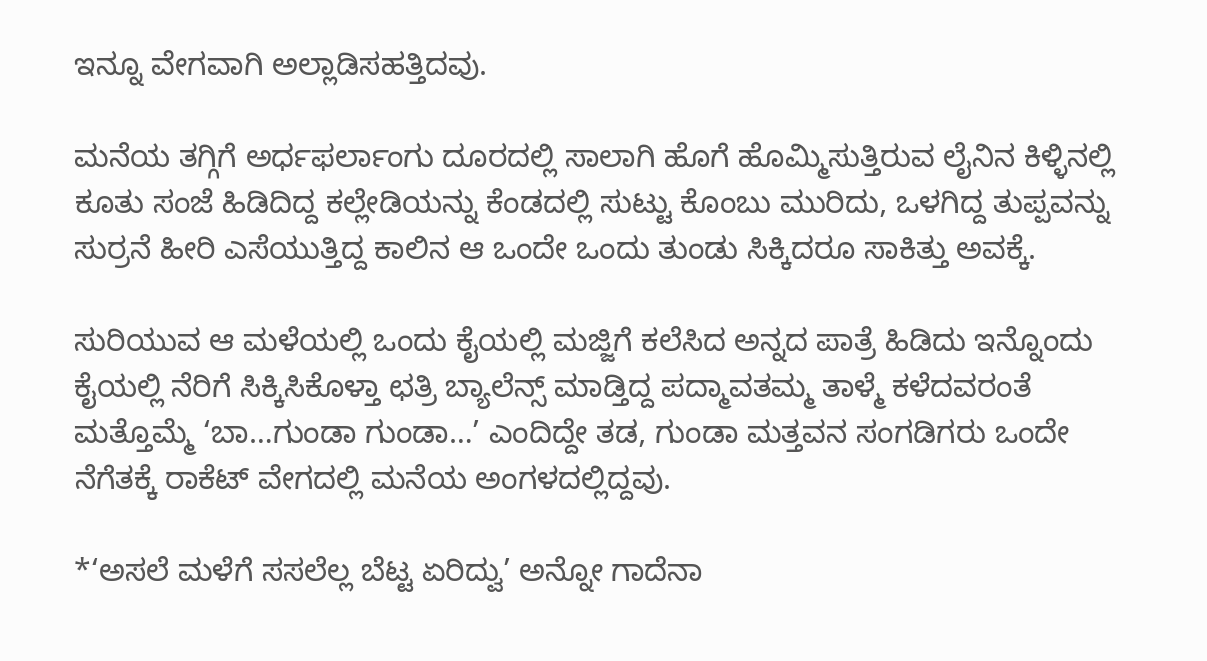ಇನ್ನೂ ವೇಗವಾಗಿ ಅಲ್ಲಾಡಿಸಹತ್ತಿದವು.

ಮನೆಯ ತಗ್ಗಿಗೆ ಅರ್ಧಫರ್ಲಾಂಗು ದೂರದಲ್ಲಿ ಸಾಲಾಗಿ ಹೊಗೆ ಹೊಮ್ಮಿಸುತ್ತಿರುವ ಲೈನಿನ ಕಿಳ್ಳಿನಲ್ಲಿ ಕೂತು ಸಂಜೆ ಹಿಡಿದಿದ್ದ ಕಲ್ಲೇಡಿಯನ್ನು ಕೆಂಡದಲ್ಲಿ ಸುಟ್ಟು ಕೊಂಬು ಮುರಿದು, ಒಳಗಿದ್ದ ತುಪ್ಪವನ್ನು ಸುರ್ರನೆ ಹೀರಿ ಎಸೆಯುತ್ತಿದ್ದ ಕಾಲಿನ ಆ ಒಂದೇ ಒಂದು ತುಂಡು ಸಿಕ್ಕಿದರೂ ಸಾಕಿತ್ತು ಅವಕ್ಕೆ.

ಸುರಿಯುವ ಆ ಮಳೆಯಲ್ಲಿ ಒಂದು ಕೈಯಲ್ಲಿ ಮಜ್ಜಿಗೆ ಕಲೆಸಿದ ಅನ್ನದ ಪಾತ್ರೆ ಹಿಡಿದು ಇನ್ನೊಂದು ಕೈಯಲ್ಲಿ ನೆರಿಗೆ ಸಿಕ್ಕಿಸಿಕೊಳ್ತಾ ಛತ್ರಿ ಬ್ಯಾಲೆನ್ಸ್ ಮಾಡ್ತಿದ್ದ ಪದ್ಮಾವತಮ್ಮ ತಾಳ್ಮೆ ಕಳೆದವರಂತೆ ಮತ್ತೊಮ್ಮೆ ‘ಬಾ…ಗುಂಡಾ ಗುಂಡಾ…’ ಎಂದಿದ್ದೇ ತಡ, ಗುಂಡಾ ಮತ್ತವನ ಸಂಗಡಿಗರು ಒಂದೇ ನೆಗೆತಕ್ಕೆ ರಾಕೆಟ್ ವೇಗದಲ್ಲಿ ಮನೆಯ ಅಂಗಳದಲ್ಲಿದ್ದವು.

*‘ಅಸಲೆ ಮಳೆಗೆ ಸಸಲೆಲ್ಲ ಬೆಟ್ಟ ಏರಿದ್ವು’ ಅನ್ನೋ ಗಾದೆನಾ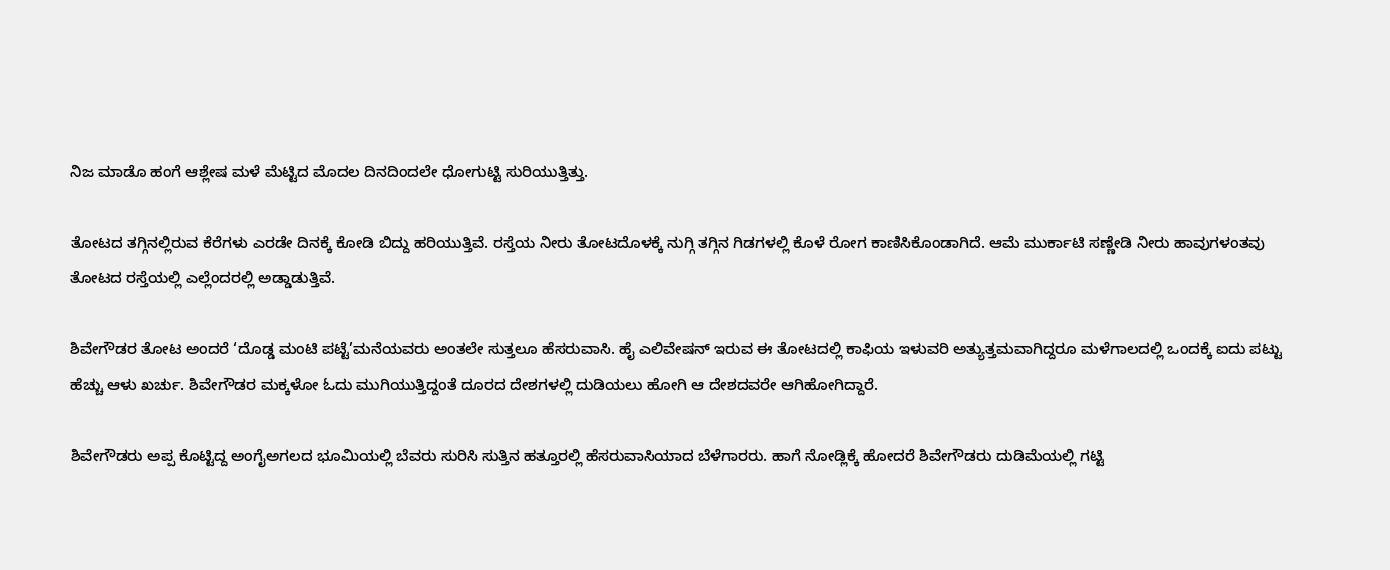ನಿಜ ಮಾಡೊ ಹಂಗೆ ಆಶ್ಲೇಷ ಮಳೆ ಮೆಟ್ಟಿದ ಮೊದಲ ದಿನದಿಂದಲೇ ಧೋಗುಟ್ಟಿ ಸುರಿಯುತ್ತಿತ್ತು.

ತೋಟದ ತಗ್ಗಿನಲ್ಲಿರುವ ಕೆರೆಗಳು ಎರಡೇ ದಿನಕ್ಕೆ ಕೋಡಿ ಬಿದ್ದು ಹರಿಯುತ್ತಿವೆ. ರಸ್ತೆಯ ನೀರು ತೋಟದೊಳಕ್ಕೆ ನುಗ್ಗಿ ತಗ್ಗಿನ ಗಿಡಗಳಲ್ಲಿ ಕೊಳೆ ರೋಗ ಕಾಣಿಸಿಕೊಂಡಾಗಿದೆ. ಆಮೆ ಮುರ್ಕಾಟಿ ಸಣ್ಣೇಡಿ ನೀರು ಹಾವುಗಳಂತವು ತೋಟದ ರಸ್ತೆಯಲ್ಲಿ ಎಲ್ಲೆಂದರಲ್ಲಿ ಅಡ್ಡಾಡುತ್ತಿವೆ.

ಶಿವೇಗೌಡರ ತೋಟ ಅಂದರೆ ‘ದೊಡ್ಡ ಮಂಟಿ ಪಟ್ಟೆ’ಮನೆಯವರು ಅಂತಲೇ ಸುತ್ತಲೂ ಹೆಸರುವಾಸಿ. ಹೈ ಎಲಿವೇಷನ್ ಇರುವ ಈ ತೋಟದಲ್ಲಿ ಕಾಫಿಯ ಇಳುವರಿ ಅತ್ಯುತ್ತಮವಾಗಿದ್ದರೂ ಮಳೆಗಾಲದಲ್ಲಿ ಒಂದಕ್ಕೆ ಐದು ಪಟ್ಟು ಹೆಚ್ಚು ಆಳು ಖರ್ಚು. ಶಿವೇಗೌಡರ ಮಕ್ಕಳೋ ಓದು ಮುಗಿಯುತ್ತಿದ್ದಂತೆ ದೂರದ ದೇಶಗಳಲ್ಲಿ ದುಡಿಯಲು ಹೋಗಿ ಆ ದೇಶದವರೇ ಆಗಿಹೋಗಿದ್ದಾರೆ.

ಶಿವೇಗೌಡರು ಅಪ್ಪ ಕೊಟ್ಟಿದ್ದ ಅಂಗೈಅಗಲದ ಭೂಮಿಯಲ್ಲಿ ಬೆವರು ಸುರಿಸಿ ಸುತ್ತಿನ ಹತ್ತೂರಲ್ಲಿ ಹೆಸರುವಾಸಿಯಾದ ಬೆಳೆಗಾರರು. ಹಾಗೆ ನೋಡ್ಲಿಕ್ಕೆ ಹೋದರೆ ಶಿವೇಗೌಡರು ದುಡಿಮೆಯಲ್ಲಿ ಗಟ್ಟಿ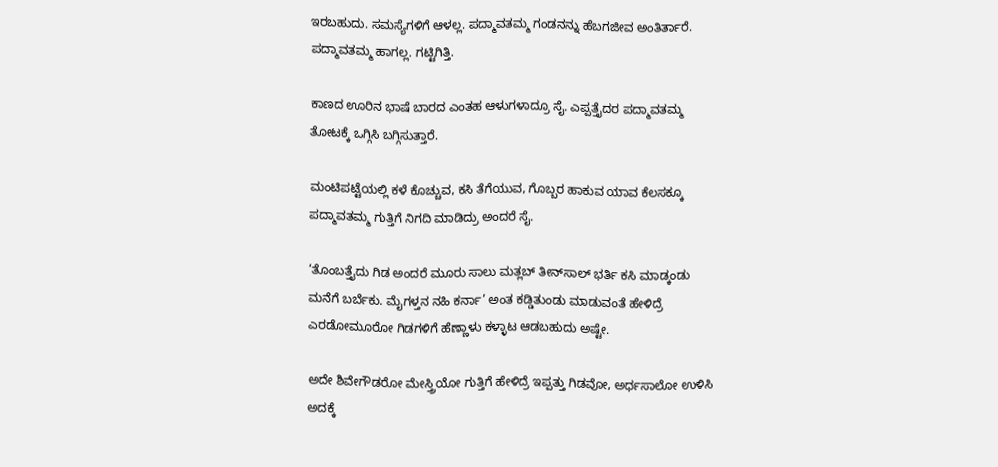ಇರಬಹುದು. ಸಮಸ್ಯೆಗಳಿಗೆ ಆಳಲ್ಲ. ಪದ್ಮಾವತಮ್ಮ ಗಂಡನನ್ನು ಹೆಬಗಜೀವ ಅಂತಿರ್ತಾರೆ. ಪದ್ಮಾವತಮ್ಮ ಹಾಗಲ್ಲ. ಗಟ್ಟಿಗಿತ್ತಿ.

ಕಾಣದ ಊರಿನ ಭಾಷೆ ಬಾರದ ಎಂತಹ ಆಳುಗಳಾದ್ರೂ‌ ಸೈ. ಎಪ್ಪತ್ತೈದರ ಪದ್ಮಾವತಮ್ಮ ತೋಟಕ್ಕೆ ಒಗ್ಗಿಸಿ ಬಗ್ಗಿಸುತ್ತಾರೆ.

ಮಂಟಿಪಟ್ಟೆಯಲ್ಲಿ ಕಳೆ ಕೊಚ್ಚುವ, ಕಸಿ ತೆಗೆಯುವ, ಗೊಬ್ಬರ ಹಾಕುವ ಯಾವ ಕೆಲಸಕ್ಕೂ ಪದ್ಮಾವತಮ್ಮ ಗುತ್ತಿಗೆ ನಿಗದಿ ಮಾಡಿದ್ರು ಅಂದರೆ ಸೈ.

‘ತೊಂಬತ್ತೈದು ಗಿಡ ಅಂದರೆ ಮೂರು ಸಾಲು ಮತ್ಲಬ್ ತೀನ್‌ಸಾಲ್ ಭರ್ತಿ ಕಸಿ ಮಾಡ್ಕಂಡು ಮನೆಗೆ ಬರ್ಬೆಕು. ಮೈಗಳ್ತನ ನಹಿ ಕರ್ನಾ’ ಅಂತ ಕಡ್ಡಿತುಂಡು ಮಾಡುವಂತೆ ಹೇಳಿದ್ರೆ ಎರಡೋಮೂರೋ ಗಿಡಗಳಿಗೆ ಹೆಣ್ಣಾಳು ಕಳ್ಳಾಟ ಆಡಬಹುದು ಅಷ್ಟೇ.

ಅದೇ ಶಿವೇಗೌಡರೋ ಮೇಸ್ತ್ರಿಯೋ ಗುತ್ತಿಗೆ ಹೇಳಿದ್ರೆ ಇಪ್ಪತ್ತು ಗಿಡವೋ, ಅರ್ಧಸಾಲೋ ಉಳಿಸಿ ಅದಕ್ಕೆ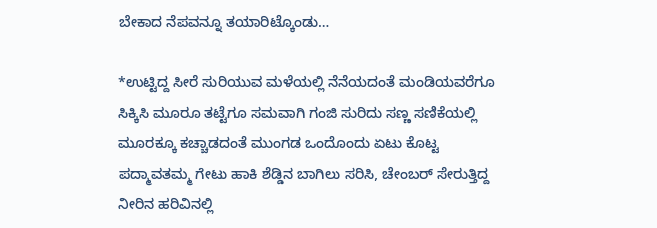ಬೇಕಾದ ನೆಪವನ್ನೂ ತಯಾರಿಟ್ಕೊಂಡು…

*ಉಟ್ಟಿದ್ದ ಸೀರೆ ಸುರಿಯುವ ಮಳೆಯಲ್ಲಿ ನೆನೆಯದಂತೆ ಮಂಡಿಯವರೆಗೂ ಸಿಕ್ಕಿಸಿ ಮೂರೂ ತಟ್ಟೆಗೂ‌ ಸಮವಾಗಿ ಗಂಜಿ ಸುರಿದು ಸಣ್ಣ ಸಣಿಕೆಯಲ್ಲಿ ಮೂರಕ್ಕೂ ಕಚ್ಚಾಡದಂತೆ ಮುಂಗಡ ಒಂದೊಂದು ಏಟು ಕೊಟ್ಟ ಪದ್ಮಾವತಮ್ಮ ಗೇಟು ಹಾಕಿ ಶೆಡ್ಡಿನ ಬಾಗಿಲು ಸರಿಸಿ, ಚೇಂಬರ್ ಸೇರುತ್ತಿದ್ದ ನೀರಿನ ಹರಿವಿನಲ್ಲಿ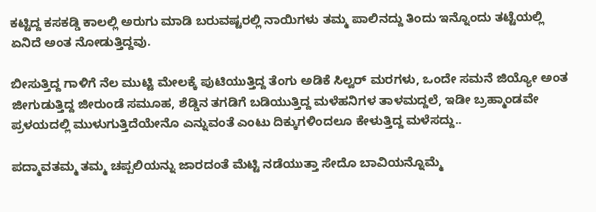ಕಟ್ಟಿದ್ದ ಕಸಕಡ್ಡಿ ಕಾಲಲ್ಲಿ ಅರುಗು ಮಾಡಿ ಬರುವಷ್ಟರಲ್ಲಿ ನಾಯಿಗಳು ತಮ್ಮ ಪಾಲಿನದ್ದು ತಿಂದು ಇನ್ನೊಂದು ತಟ್ಟೆಯಲ್ಲಿ ಏನಿದೆ‌ ಅಂತ‌ ನೋಡುತ್ತಿದ್ದವು.

ಬೀಸುತ್ತಿದ್ದ ಗಾಳಿಗೆ ನೆಲ ಮುಟ್ಟಿ ಮೇಲಕ್ಕೆ ಪುಟಿಯುತ್ತಿದ್ದ ತೆಂಗು ಅಡಿಕೆ ಸಿಲ್ವರ್ ಮರಗಳು, ಒಂದೇ ಸಮನೆ ಜಿಯ್ಯೋ ಅಂತ‌ ಜೀಗುಡುತ್ತಿದ್ದ ಜೀರುಂಡೆ ಸಮೂಹ, ಶೆಡ್ಡಿನ ತಗಡಿಗೆ ಬಡಿಯುತ್ತಿದ್ದ ಮಳೆಹನಿಗಳ ತಾಳಮದ್ದಲೆ, ಇಡೀ ಬ್ರಹ್ಮಾಂಡವೇ ಪ್ರಳಯದಲ್ಲಿ ಮುಳುಗುತ್ತಿದೆಯೇನೊ ಎನ್ನುವಂತೆ ಎಂಟು ದಿಕ್ಕುಗಳಿಂದಲೂ ಕೇಳುತ್ತಿದ್ದ ಮಳೆಸದ್ದು..

ಪದ್ಮಾವತಮ್ಮ ತಮ್ಮ ಚಪ್ಪಲಿಯನ್ನು ಜಾರದಂತೆ ಮೆಟ್ಟಿ ನಡೆಯುತ್ತಾ ಸೇದೊ ಬಾವಿಯನ್ನೊಮ್ಮೆ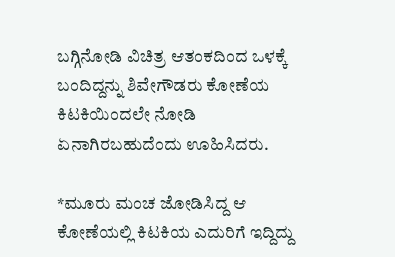ಬಗ್ಗಿನೋಡಿ ವಿಚಿತ್ರ ಆತಂಕದಿಂದ ಒಳಕ್ಕೆ ಬಂದಿದ್ದನ್ನು ಶಿವೇಗೌಡರು ಕೋಣೆಯ ಕಿಟಕಿಯಿಂದಲೇ ನೋಡಿ ಏನಾಗಿರಬಹುದೆಂದು ಊಹಿಸಿದರು.

*ಮೂರು ಮಂಚ ಜೋಡಿಸಿದ್ದ ಆ ಕೋಣೆಯಲ್ಲಿ ಕಿಟಕಿಯ ಎದುರಿಗೆ ಇದ್ದಿದ್ದು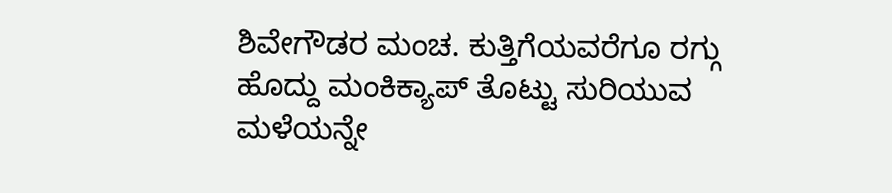ಶಿವೇಗೌಡರ ಮಂಚ. ಕುತ್ತಿಗೆಯವರೆಗೂ ರಗ್ಗು ಹೊದ್ದು ಮಂಕಿಕ್ಯಾಪ್ ತೊಟ್ಟು ಸುರಿಯುವ ಮಳೆಯನ್ನೇ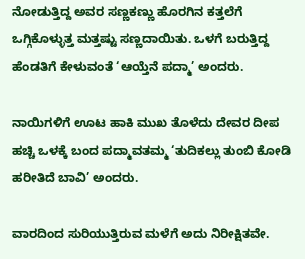ನೋಡುತ್ತಿದ್ದ ಅವರ ಸಣ್ಣಕಣ್ಣು ಹೊರಗಿನ ಕತ್ತಲೆಗೆ ಒಗ್ಗಿಕೊಳ್ಳುತ್ತ ಮತ್ತಷ್ಟು ಸಣ್ಣದಾಯಿತು. ಒಳಗೆ ಬರುತ್ತಿದ್ದ ಹೆಂಡತಿಗೆ ಕೇಳುವಂತೆ ‘ಆಯ್ತೆನೆ ಪದ್ಮಾ’ ಅಂದರು.

ನಾಯಿಗಳಿಗೆ ಊಟ ಹಾಕಿ ಮುಖ ತೊಳೆದು ದೇವರ ದೀಪ ಹಚ್ಚಿ ಒಳಕ್ಕೆ ಬಂದ ಪದ್ಮಾವತಮ್ಮ ‘ತುದಿಕಲ್ಲು ತುಂಬಿ ಕೋಡಿ ಹರೀತಿದೆ ಬಾವಿ’ ಅಂದರು.

ವಾರದಿಂದ ಸುರಿಯುತ್ತಿರುವ ಮಳೆಗೆ ಅದು ನಿರೀಕ್ಷಿತವೇ.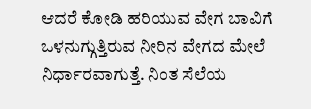ಆದರೆ ಕೋಡಿ ಹರಿಯುವ ವೇಗ‌ ಬಾವಿಗೆ ಒಳನುಗ್ಗುತ್ತಿರುವ ನೀರಿನ ವೇಗದ ಮೇಲೆ ನಿರ್ಧಾರವಾಗುತ್ತೆ. ನಿಂತ ಸೆಲೆಯ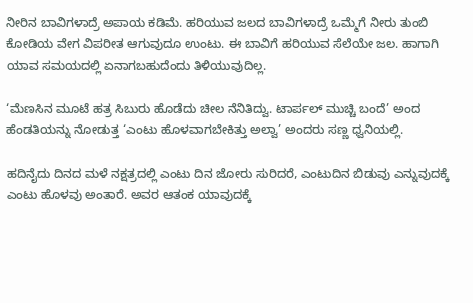ನೀರಿನ ಬಾವಿಗಳಾದ್ರೆ ಅಪಾಯ ಕಡಿಮೆ. ಹರಿಯುವ ಜಲದ ಬಾವಿಗಳಾದ್ರೆ ಒಮ್ಮೆಗೆ ನೀರು ತುಂಬಿ ಕೋಡಿಯ ವೇಗ ವಿಪರೀತ ಆಗುವುದೂ ಉಂಟು. ಈ ಬಾವಿಗೆ ಹರಿಯುವ ಸೆಲೆಯೇ ಜಲ. ಹಾಗಾಗಿ ಯಾವ ಸಮಯದಲ್ಲಿ ಏನಾಗಬಹುದೆಂದು ತಿಳಿಯುವುದಿಲ್ಲ.

‘ಮೆಣಸಿನ ಮೂಟೆ ಹತ್ರ ಸಿಬುರು ಹೊಡೆದು ಚೀಲ ನೆನಿತಿದ್ವು. ಟಾರ್ಪಲ್ ಮುಚ್ಚಿ ಬಂದೆ’ ಅಂದ ಹೆಂಡತಿಯನ್ನು ನೋಡುತ್ತ ‘ಎಂಟು ಹೊಳವಾಗಬೇಕಿತ್ತು ಅಲ್ವಾ’ ಅಂದರು ಸಣ್ಣ ಧ್ವನಿಯಲ್ಲಿ.

ಹದಿನೈದು ದಿನದ ಮಳೆ ನಕ್ಷತ್ರದಲ್ಲಿ ಎಂಟು ದಿನ ಜೋರು ಸುರಿದರೆ, ಎಂಟುದಿನ ಬಿಡುವು ಎನ್ನುವುದಕ್ಕೆ ಎಂಟು ಹೊಳವು ಅಂತಾರೆ. ಅವರ ಆತಂಕ ಯಾವುದಕ್ಕೆ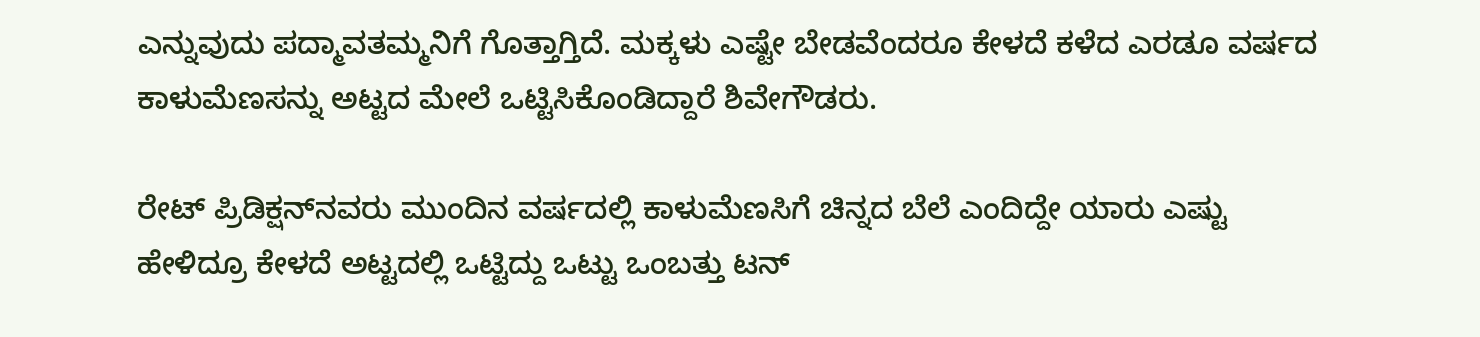ಎನ್ನುವುದು ‌ಪದ್ಮಾವತಮ್ಮನಿಗೆ ಗೊತ್ತಾಗ್ತಿದೆ. ಮಕ್ಕಳು ಎಷ್ಟೇ ಬೇಡವೆಂದರೂ ಕೇಳದೆ ಕಳೆದ ಎರಡೂ ವರ್ಷದ ಕಾಳುಮೆಣಸನ್ನು ಅಟ್ಟದ ಮೇಲೆ ಒಟ್ಟಿಸಿಕೊಂಡಿದ್ದಾರೆ ಶಿವೇಗೌಡರು.

ರೇಟ್ ಪ್ರಿಡಿಕ್ಷನ್‌ನವರು ಮುಂದಿನ ವರ್ಷದಲ್ಲಿ ಕಾಳುಮೆಣಸಿಗೆ ಚಿನ್ನದ ಬೆಲೆ ಎಂದಿದ್ದೇ ಯಾರು ಎಷ್ಟು ಹೇಳಿದ್ರೂ ಕೇಳದೆ ಅಟ್ಟದಲ್ಲಿ ಒಟ್ಟಿದ್ದು ಒಟ್ಟು ಒಂಬತ್ತು ಟನ್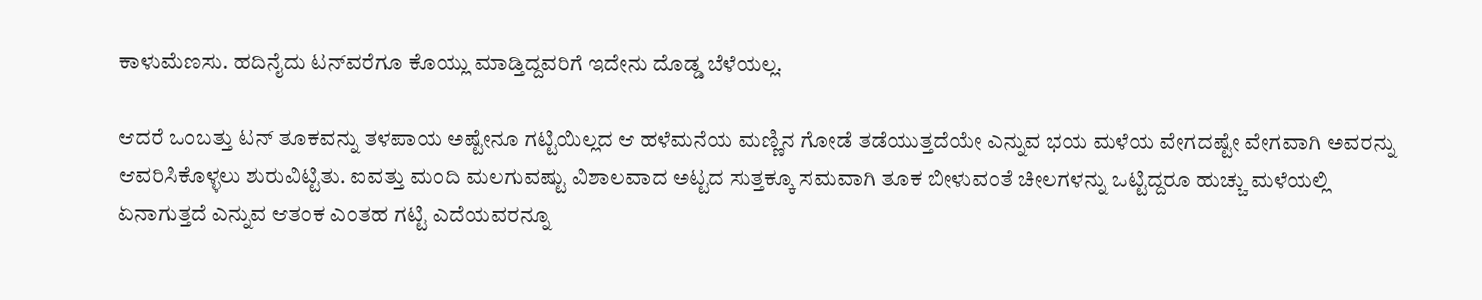ಕಾಳುಮೆಣಸು. ಹದಿನೈದು ಟನ್‌ವರೆಗೂ ಕೊಯ್ಲು ಮಾಡ್ತಿದ್ದವರಿಗೆ ಇದೇನು ದೊಡ್ಡ ಬೆಳೆಯಲ್ಲ.

ಆದರೆ ಒಂಬತ್ತು ಟನ್ ತೂಕವನ್ನು ತಳಪಾಯ ಅಷ್ಟೇನೂ ಗಟ್ಟಿಯಿಲ್ಲದ ಆ ಹಳೆಮನೆಯ ಮಣ್ಣಿನ ಗೋಡೆ ತಡೆಯುತ್ತದೆಯೇ ಎನ್ನುವ ಭಯ ಮಳೆಯ ವೇಗದಷ್ಟೇ ವೇಗವಾಗಿ ಅವರನ್ನು ಆವರಿಸಿಕೊಳ್ಳಲು ಶುರುವಿಟ್ಟಿತು. ಐವತ್ತು ಮಂದಿ ಮಲಗುವಷ್ಟು ವಿಶಾಲವಾದ ಅಟ್ಟದ ಸುತ್ತಕ್ಕೂ ಸಮವಾಗಿ ತೂಕ ಬೀಳುವಂತೆ ಚೀಲಗಳನ್ನು ಒಟ್ಟಿದ್ದರೂ ಹುಚ್ಚು ಮಳೆಯಲ್ಲಿ ಏನಾಗುತ್ತದೆ ಎನ್ನುವ ಆತಂಕ ಎಂತಹ ಗಟ್ಟಿ ಎದೆಯವರನ್ನೂ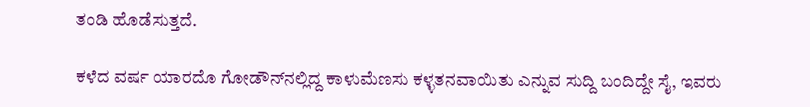ತಂಡಿ ಹೊಡೆಸುತ್ತದೆ.

ಕಳೆದ ವರ್ಷ ಯಾರದೊ ಗೋಡೌನ್‌ನಲ್ಲಿದ್ದ ಕಾಳುಮೆಣಸು ಕಳ್ಳತನವಾಯಿತು ಎನ್ನುವ ಸುದ್ದಿ ಬಂದಿದ್ದೇ ಸೈ, ಇವರು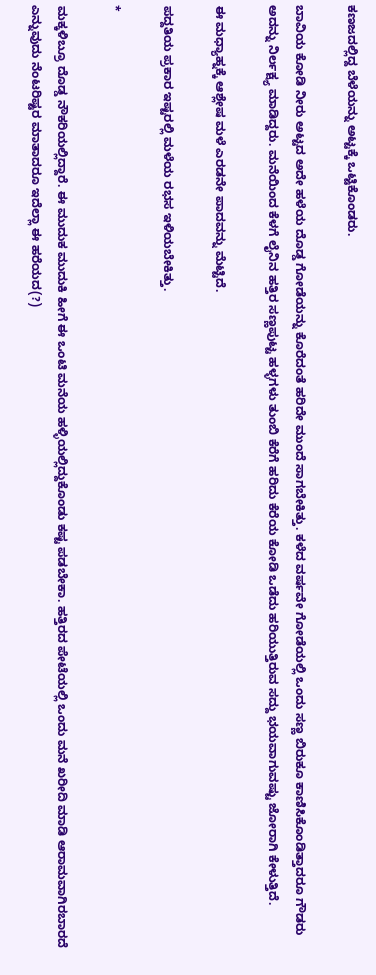ಕಣಜದಲ್ಲಿದ್ದ ಬೆಳೆಯನ್ನು ಅಟ್ಟಕ್ಕೆ ಒಟ್ಟಿಕೊಂಡರು.

ಬಾವಿಯ ಕೋಡಿ ನೀರು ಅಟ್ಟದ ಅದೇ ಹಳೆಯ ದೊಡ್ಡ ಗೋಡೆಯನ್ನು ಕೊರೆದಂತೆ ಹರಿದೇ ಮುಂದೆ ಸಾಗಬೇಕಿತ್ತು. ಕಳೆದ ವರ್ಷವೇ ಗೋಡೆಯಲ್ಲಿ ಒಂದು ಸಣ್ಣ ಬಿರುಕೂ ಕಾಣಿಸಿಕೊಂಡಿತ್ತಾದರೂ ಗೌಡರು ಅದನ್ನು ನಿರ್ಲಕ್ಷ್ಯ ಮಾಡಿದ್ದರು. ಮನೆಯಿಂದ ಕೆಳಗೆ ಲೈನಿನ ಹತ್ತಿರ ಸಣ್ಣಪುಟ್ಟ ಹಳ್ಳಗಳು ತುಂಬಿ ಕೆರೆಗೆ ಹರಿದು ಕೆರೆಯ ಕೋಡಿ ಒಡೆದು ಹರಿಯುತ್ತಿರುವ ಸದ್ದು ಭಯವಾಗುವಷ್ಟು ಜೋರಾಗಿ ಕೇಳುತ್ತಿದೆ.

ಈ ಮಧ್ಯಾಹ್ನಕ್ಕೆ ಆಶ್ಲೇಷ ಮಳೆ ಎರಡನೇ ಪಾದವನ್ನು ಮೆಟ್ಟಿದೆ.

ಪದ್ದತಿಯ ಪ್ರಕಾರ ಇಷ್ಟರಲ್ಲಿ ಮಳೆಯ ರಭಸ ಇಳಿಯಬೇಕಿತ್ತು.

*

ಮಕ್ಕಳಿಬ್ರೂ ದೊಡ್ಡ ನೌಕರಿಯಲ್ಲಿದ್ದಾರೆ. ಈ ಮುದುಕ ಮುದುಕಿ ಹೀಗೆ ಈ ಒಂಟಿ ಮನೆಯ ಹಳ್ಳಿಯಲ್ಲಿದ್ದುಕೊಂಡು ಕಷ್ಟ ಪಡಬೇಕಾ. ಹತ್ತಿರದ ಪೇಟೆಯಲ್ಲಿ ಒಂದು ಮನೆ ಖರೀದಿ ಮಾಡಿ ಆರಾಮವಾಗಿರಬಾರದೆ ಎನ್ನುವುದು ನೆಂಟರಿಷ್ಟರ ಮಾತಾದರೂ ಇದೆಲ್ಲಾ ಈ ಹರೆಯದ(?)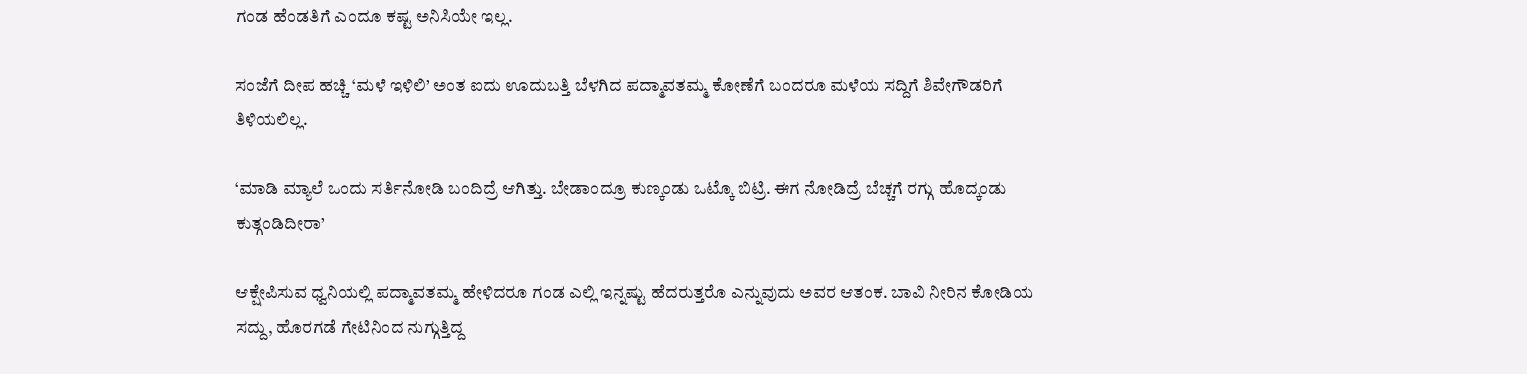ಗಂಡ ಹೆಂಡತಿಗೆ ಎಂದೂ ಕಷ್ಟ ಅನಿಸಿಯೇ ಇಲ್ಲ.

ಸಂಜೆಗೆ ದೀಪ ಹಚ್ಚಿ ‘ಮಳೆ ಇಳಿಲಿ’ ಅಂತ ಐದು ಊದುಬತ್ತಿ ಬೆಳಗಿದ ಪದ್ಮಾವತಮ್ಮ ಕೋಣೆಗೆ ಬಂದರೂ ಮಳೆಯ ಸದ್ದಿಗೆ ಶಿವೇಗೌಡರಿಗೆ ತಿಳಿಯಲಿಲ್ಲ.

‘ಮಾಡಿ ಮ್ಯಾಲೆ ಒಂದು ಸರ್ತಿ‌ನೋಡಿ ಬಂದಿದ್ರೆ ಆಗಿತ್ತು. ಬೇಡಾಂದ್ರೂ ಕುಣ್ಕಂಡು ಒಟ್ಕೊ ಬಿಟ್ರಿ. ಈಗ ನೋಡಿದ್ರೆ ಬೆಚ್ಚಗೆ ರಗ್ಗು ಹೊದ್ಕಂಡು ಕುತ್ಗಂಡಿದೀರಾ’

ಆಕ್ಷೇಪಿಸುವ ಧ್ವನಿಯಲ್ಲಿ ಪದ್ಮಾವತಮ್ಮ ಹೇಳಿದರೂ ಗಂಡ ಎಲ್ಲಿ ಇನ್ನಷ್ಟು ಹೆದರುತ್ತರೊ ಎನ್ನುವುದು ಅವರ ಆತಂಕ. ಬಾವಿ ನೀರಿನ ಕೋಡಿಯ ಸದ್ದು, ಹೊರಗಡೆ ಗೇಟಿನಿಂದ ನುಗ್ಗುತ್ತಿದ್ದ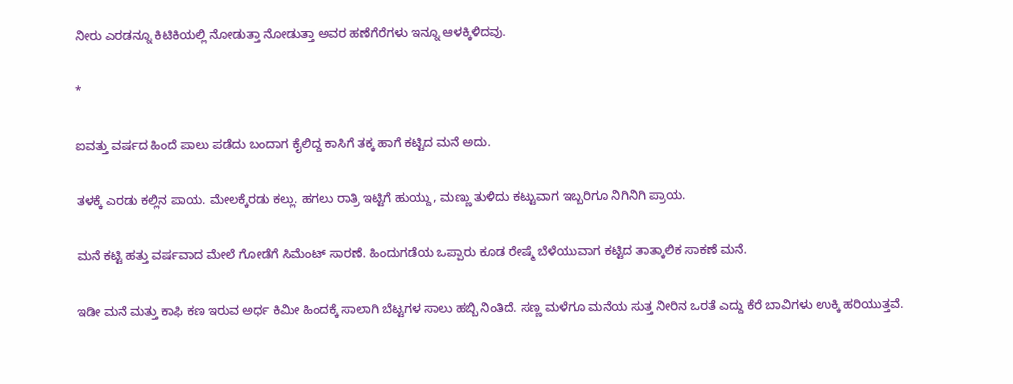ನೀರು ಎರಡನ್ನೂ ಕಿಟಿಕಿಯಲ್ಲಿ ನೋಡುತ್ತಾ ನೋಡುತ್ತಾ ಅವರ ಹಣೆಗೆರೆಗಳು ಇನ್ನೂ ಆಳಕ್ಕಿಳಿದವು.

*

ಐವತ್ತು ವರ್ಷದ ಹಿಂದೆ ಪಾಲು ಪಡೆದು ಬಂದಾಗ ಕೈಲಿದ್ದ ಕಾಸಿಗೆ ತಕ್ಕ ಹಾಗೆ ಕಟ್ಟಿದ ಮನೆ ಅದು.

ತಳಕ್ಕೆ ಎರಡು ಕಲ್ಲಿನ ಪಾಯ. ಮೇಲಕ್ಕೆರಡು ಕಲ್ಲು. ಹಗಲು ರಾತ್ರಿ ಇಟ್ಟಿಗೆ ಹುಯ್ದು, ಮಣ್ಣು ತುಳಿದು ಕಟ್ಟುವಾಗ ಇಬ್ಬರಿಗೂ ನಿಗಿನಿಗಿ ಪ್ರಾಯ.

ಮನೆ ಕಟ್ಟಿ ಹತ್ತು ವರ್ಷವಾದ ಮೇಲೆ ಗೋಡೆಗೆ ಸಿಮೆಂಟ್ ಸಾರಣೆ. ಹಿಂದುಗಡೆಯ ಒಪ್ಪಾರು ಕೂಡ ರೇಷ್ಮೆ ಬೆಳೆಯುವಾಗ ಕಟ್ಟಿದ ತಾತ್ಕಾಲಿಕ ಸಾಕಣೆ ಮನೆ.

ಇಡೀ ಮನೆ ಮತ್ತು ಕಾಫಿ ಕಣ ಇರುವ ಅರ್ಧ ಕಿಮೀ ಹಿಂದಕ್ಕೆ ಸಾಲಾಗಿ ಬೆಟ್ಟಗಳ ಸಾಲು ಹಬ್ಬಿ ನಿಂತಿದೆ. ಸಣ್ಣ ಮಳೆಗೂ ಮನೆಯ ಸುತ್ತ ನೀರಿನ ಒರತೆ ಎದ್ದು ಕೆರೆ ಬಾವಿಗಳು ಉಕ್ಕಿ ಹರಿಯುತ್ತವೆ.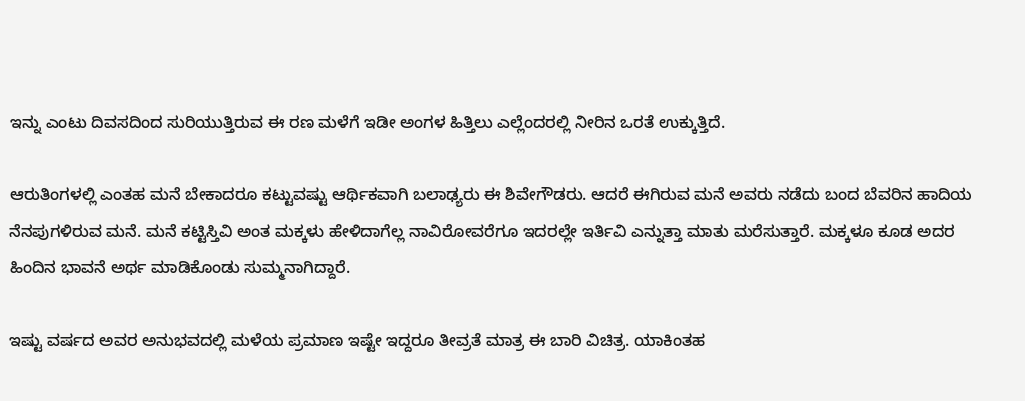ಇನ್ನು ಎಂಟು ದಿವಸದಿಂದ ಸುರಿಯುತ್ತಿರುವ ಈ ರಣ ಮಳೆಗೆ ಇಡೀ ಅಂಗಳ ಹಿತ್ತಿಲು ಎಲ್ಲೆಂದರಲ್ಲಿ ನೀರಿನ ಒರತೆ ಉಕ್ಕುತ್ತಿದೆ.

ಆರುತಿಂಗಳಲ್ಲಿ ಎಂತಹ ಮನೆ ಬೇಕಾದರೂ ಕಟ್ಟುವಷ್ಟು ಆರ್ಥಿಕವಾಗಿ ಬಲಾಢ್ಯರು ಈ ಶಿವೇಗೌಡರು. ಆದರೆ ಈಗಿರುವ ಮನೆ ಅವರು ನಡೆದು ಬಂದ ಬೆವರಿನ ಹಾದಿಯ ನೆನಪುಗಳಿರುವ ಮನೆ. ಮನೆ ಕಟ್ಟಿಸ್ತಿವಿ ಅಂತ ಮಕ್ಕಳು ಹೇಳಿದಾಗೆಲ್ಲ ನಾವಿರೋವರೆಗೂ ಇದರಲ್ಲೇ ಇರ್ತಿವಿ ಎನ್ನುತ್ತಾ ಮಾತು ಮರೆಸುತ್ತಾರೆ. ಮಕ್ಕಳೂ ಕೂಡ ಅದರ ಹಿಂದಿನ ಭಾವನೆ ಅರ್ಥ ಮಾಡಿಕೊಂಡು ಸುಮ್ಮನಾಗಿದ್ದಾರೆ.

ಇಷ್ಟು ವರ್ಷದ ಅವರ ಅನುಭವದಲ್ಲಿ ಮಳೆಯ ಪ್ರಮಾಣ ಇಷ್ಟೇ ಇದ್ದರೂ‌ ತೀವ್ರತೆ ಮಾತ್ರ ಈ ಬಾರಿ ವಿಚಿತ್ರ. ಯಾಕಿಂತಹ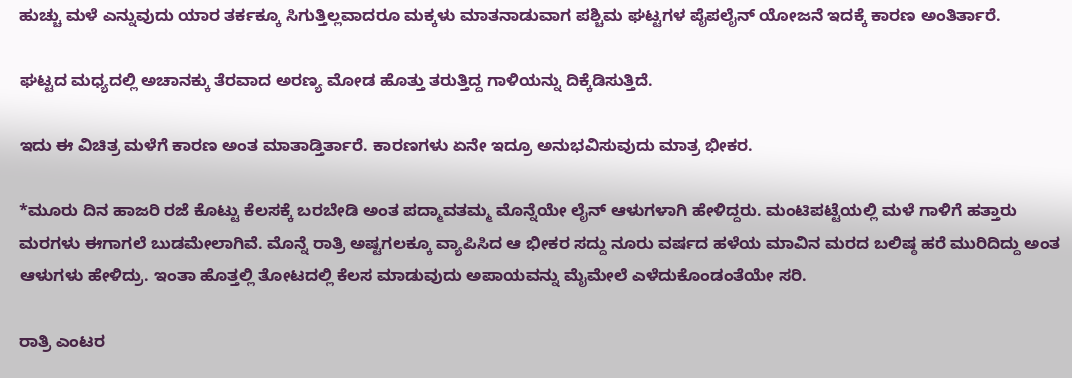ಹುಚ್ಚು ಮಳೆ ಎನ್ನುವುದು ಯಾರ ತರ್ಕಕ್ಕೂ ಸಿಗುತ್ತಿಲ್ಲವಾದರೂ ಮಕ್ಕಳು ಮಾತನಾಡುವಾಗ ಪಶ್ಚಿಮ ಘಟ್ಟಗಳ ಪೈಪಲೈನ್ ಯೋಜನೆ ಇದಕ್ಕೆ ಕಾರಣ ಅಂತಿರ್ತಾರೆ.

ಘಟ್ಟದ ಮಧ್ಯದಲ್ಲಿ ಅಚಾನಕ್ಕು ತೆರವಾದ ಅರಣ್ಯ ಮೋಡ ಹೊತ್ತು ತರುತ್ತಿದ್ದ ಗಾಳಿಯನ್ನು ದಿಕ್ಕೆಡಿಸುತ್ತಿದೆ.

ಇದು‌ ಈ‌ ವಿಚಿತ್ರ ಮಳೆಗೆ ಕಾರಣ ಅಂತ ಮಾತಾಡ್ತಿರ್ತಾರೆ. ಕಾರಣಗಳು ಏನೇ ಇದ್ರೂ ಅನುಭವಿಸುವುದು ಮಾತ್ರ ಭೀಕರ.

*ಮೂರು ದಿನ ಹಾಜರಿ ರಜೆ ಕೊಟ್ಟು ಕೆಲಸಕ್ಕೆ ಬರಬೇಡಿ ಅಂತ ಪದ್ಮಾವತಮ್ಮ ಮೊನ್ನೆಯೇ ಲೈನ್ ಆಳುಗಳಾಗಿ ಹೇಳಿದ್ದರು. ಮಂಟಿಪಟ್ಟೆಯಲ್ಲಿ ಮಳೆ ಗಾಳಿಗೆ ಹತ್ತಾರು ಮರಗಳು‌ ಈಗಾಗಲೆ ಬುಡಮೇಲಾಗಿವೆ. ಮೊನ್ನೆ ರಾತ್ರಿ ಅಷ್ಟಗಲಕ್ಕೂ ವ್ಯಾಪಿಸಿದ ಆ ಭೀಕರ ಸದ್ದು ನೂರು ವರ್ಷದ ಹಳೆಯ ಮಾವಿನ ಮರದ ಬಲಿಷ್ಠ ಹರೆ ಮುರಿದಿದ್ದು‌ ಅಂತ ಆಳುಗಳು ಹೇಳಿದ್ರು. ಇಂತಾ ಹೊತ್ತಲ್ಲಿ ತೋಟದಲ್ಲಿ ಕೆಲಸ ಮಾಡುವುದು ಅಪಾಯವನ್ನು ಮೈಮೇಲೆ ಎಳೆದುಕೊಂಡಂತೆಯೇ ಸರಿ.

ರಾತ್ರಿ ಎಂಟರ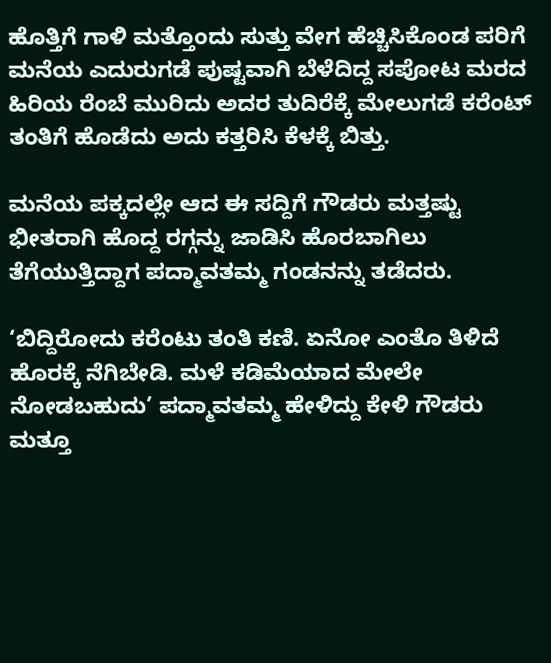ಹೊತ್ತಿಗೆ ಗಾಳಿ ಮತ್ತೊಂದು ಸುತ್ತು ವೇಗ ಹೆಚ್ಚಿಸಿಕೊಂಡ ಪರಿಗೆ ಮನೆಯ ಎದುರುಗಡೆ ಪುಷ್ಟವಾಗಿ ಬೆಳೆದಿದ್ದ ಸಪೋಟ ಮರದ ಹಿರಿಯ ರೆಂಬೆ ಮುರಿದು ಅದರ ತುದಿರೆಕ್ಕೆ ಮೇಲುಗಡೆ ಕರೆಂಟ್ ತಂತಿಗೆ ಹೊಡೆದು ಅದು ಕತ್ತರಿಸಿ ಕೆಳಕ್ಕೆ ಬಿತ್ತು.

ಮನೆಯ ಪಕ್ಕದಲ್ಲೇ ಆದ ಈ‌ ಸದ್ದಿಗೆ‌ ಗೌಡರು ಮತ್ತಷ್ಟು ಭೀತರಾಗಿ ಹೊದ್ದ ರಗ್ಗನ್ನು ಜಾಡಿಸಿ ಹೊರಬಾಗಿಲು ತೆಗೆಯುತ್ತಿದ್ದಾಗ ಪದ್ಮಾವತಮ್ಮ ಗಂಡನನ್ನು ತಡೆದರು.

‘ಬಿದ್ದಿರೋದು ಕರೆಂಟು ತಂತಿ ಕಣಿ. ಏನೋ ಎಂತೊ ತಿಳಿದೆ‌ ಹೊರಕ್ಕೆ ‌ನೆಗಿಬೇಡಿ. ಮಳೆ‌ ಕಡಿಮೆಯಾದ ಮೇಲೇ ನೋಡಬಹುದು’ ಪದ್ಮಾವತಮ್ಮ ಹೇಳಿದ್ದು ಕೇಳಿ ಗೌಡರು ಮತ್ತೂ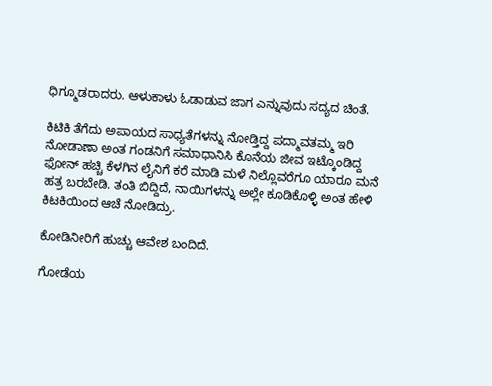ಧಿಗ್ಮೂಡರಾದರು. ಆಳುಕಾಳು ಓಡಾಡುವ ಜಾಗ ಎನ್ನುವುದು ಸದ್ಯದ ಚಿಂತೆ.

ಕಿಟಿಕಿ ತೆಗೆದು ಅಪಾಯದ ಸಾಧ್ಯತೆಗಳನ್ನು ನೋಡ್ತಿದ್ದ ಪದ್ಮಾವತಮ್ಮ ಇರಿ ನೋಡಾಣಾ ಅಂತ ಗಂಡನಿಗೆ ಸಮಾಧಾನಿಸಿ ಕೊನೆಯ ಜೀವ ಇಟ್ಕೊಂಡಿದ್ದ ಫೋನ್ ಹಚ್ಚಿ ಕೆಳಗಿನ ಲೈನಿಗೆ ಕರೆ ಮಾಡಿ ಮಳೆ ನಿಲ್ಲೊವರೆಗೂ ಯಾರೂ ಮನೆ ಹತ್ರ ಬರಬೇಡಿ. ತಂತಿ ಬಿದ್ದಿದೆ, ನಾಯಿಗಳನ್ನು ಅಲ್ಲೇ ಕೂಡಿಕೊಳ್ಳಿ ಅಂತ ಹೇಳಿ ಕಿಟಕಿಯಿಂದ ಆಚೆ ನೋಡಿದ್ರು.

ಕೋಡಿನೀರಿಗೆ ಹುಚ್ಚು ಆವೇಶ ಬಂದಿದೆ.

ಗೋಡೆಯ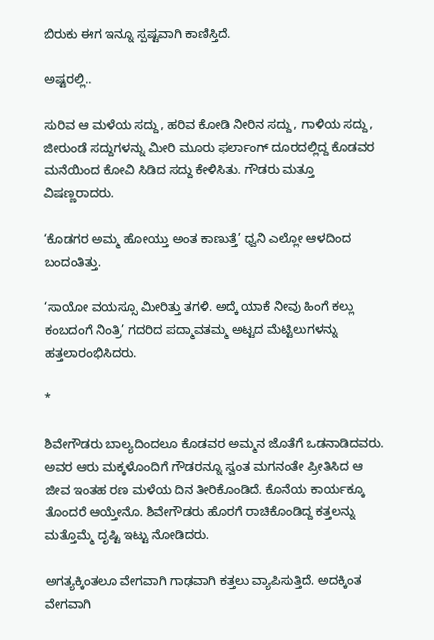ಬಿರುಕು‌ ಈಗ ಇನ್ನೂ ಸ್ಪಷ್ಟವಾಗಿ ಕಾಣಿಸ್ತಿದೆ.

ಅಷ್ಟರಲ್ಲಿ..

ಸುರಿವ ಆ ಮಳೆಯ ಸದ್ದು, ಹರಿವ ಕೋಡಿ ನೀರಿನ ಸದ್ದು, ಗಾಳಿಯ ಸದ್ದು, ಜೀರುಂಡೆ ಸದ್ದುಗಳನ್ನು ಮೀರಿ ಮೂರು ಫರ್ಲಾಂಗ್ ದೂರದಲ್ಲಿದ್ದ ಕೊಡವರ ಮನೆಯಿಂದ ಕೋವಿ ಸಿಡಿದ ಸದ್ದು ಕೇಳಿಸಿತು. ಗೌಡರು ಮತ್ತೂ ವಿಷಣ್ಣರಾದರು.

‘ಕೊಡಗರ ಅಮ್ಮ ಹೋಯ್ತು ಅಂತ ಕಾಣುತ್ತೆ’ ಧ್ವನಿ ಎಲ್ಲೋ ಆಳದಿಂದ ಬಂದಂತಿತ್ತು.

‘ಸಾಯೋ ವಯಸ್ಸೂ ಮೀರಿತ್ತು ತಗಳಿ. ಅದ್ಕೆ ಯಾಕೆ ನೀವು ಹಿಂಗೆ ಕಲ್ಲು ಕಂಬದಂಗೆ ನಿಂತ್ರಿ’ ಗದರಿದ ಪದ್ಮಾವತಮ್ಮ ಅಟ್ಟದ ಮೆಟ್ಟಿಲುಗಳನ್ನು ಹತ್ತಲಾರಂಭಿಸಿದರು.

*

ಶಿವೇಗೌಡರು ಬಾಲ್ಯದಿಂದಲೂ ಕೊಡವರ ಅಮ್ಮನ ಜೊತೆಗೆ ಒಡನಾಡಿದವರು. ಅವರ ಆರು ಮಕ್ಕಳೊಂದಿಗೆ ಗೌಡರನ್ನೂ ಸ್ವಂತ ಮಗನಂತೇ ಪ್ರೀತಿಸಿದ ಆ ಜೀವ ಇಂತಹ‌ ರಣ ಮಳೆಯ ದಿನ ತೀರಿಕೊಂಡಿದೆ. ಕೊನೆಯ ಕಾರ್ಯಕ್ಕೂ ತೊಂದರೆ ಆಯ್ತೇನೊ. ಶಿವೇಗೌಡರು ‌ಹೊರಗೆ ರಾಚಿಕೊಂಡಿದ್ದ ಕತ್ತಲನ್ನು ಮತ್ತೊಮ್ಮೆ ದೃಷ್ಟಿ ಇಟ್ಟು ನೋಡಿದರು.

ಅಗತ್ಯಕ್ಕಿಂತಲೂ ವೇಗವಾಗಿ ಗಾಢವಾಗಿ ಕತ್ತಲು ವ್ಯಾಪಿಸುತ್ತಿದೆ. ಅದಕ್ಕಿಂತ ವೇಗವಾಗಿ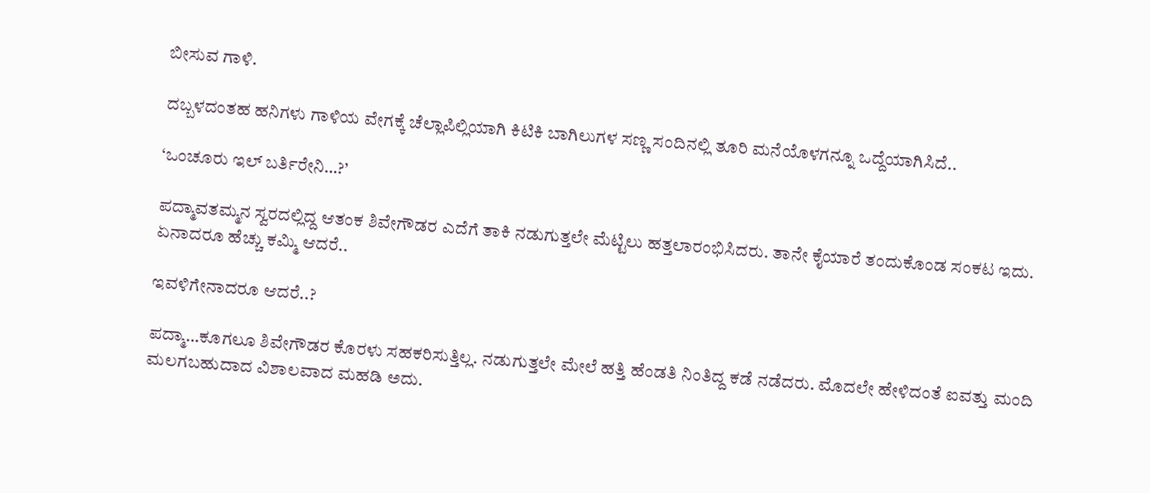ಬೀಸುವ ಗಾಳಿ.

ದಬ್ಬಳದಂತಹ ಹನಿಗಳು ಗಾಳಿಯ ವೇಗಕ್ಕೆ ಚೆಲ್ಲಾಪಿಲ್ಲಿಯಾಗಿ ಕಿಟಿಕಿ ಬಾಗಿಲುಗಳ ಸಣ್ಣ ಸಂದಿನಲ್ಲಿ ತೂರಿ ಮನೆಯೊಳಗನ್ನೂ ಒದ್ದೆಯಾಗಿಸಿದೆ..

‘ಒಂಚೂರು ಇಲ್ ಬರ್ತಿರೇನಿ…?’

ಪದ್ಮಾವತಮ್ಮನ ಸ್ವರದಲ್ಲಿದ್ದ ಆತಂಕ ಶಿವೇಗೌಡರ ಎದೆಗೆ ತಾಕಿ ನಡುಗುತ್ತಲೇ ಮೆಟ್ಟಿಲು ಹತ್ತಲಾರಂಭಿಸಿದರು. ತಾನೇ ಕೈಯಾರೆ ತಂದುಕೊಂಡ ಸಂಕಟ ಇದು. ಏನಾದರೂ ಹೆಚ್ಚು ಕಮ್ಮಿ ಆದರೆ..

ಇವಳಿಗೇನಾದರೂ ಆದರೆ..?

ಪದ್ಮಾ…ಕೂಗಲೂ ಶಿವೇಗೌಡರ ಕೊರಳು ಸಹಕರಿಸುತ್ತಿಲ್ಲ. ನಡುಗುತ್ತಲೇ ಮೇಲೆ ಹತ್ತಿ ಹೆಂಡತಿ ನಿಂತಿದ್ದ ಕಡೆ ನಡೆದರು. ಮೊದಲೇ ಹೇಳಿದಂತೆ ಐವತ್ತು ಮಂದಿ ಮಲಗಬಹುದಾದ ವಿಶಾಲವಾದ ಮಹಡಿ ಅದು.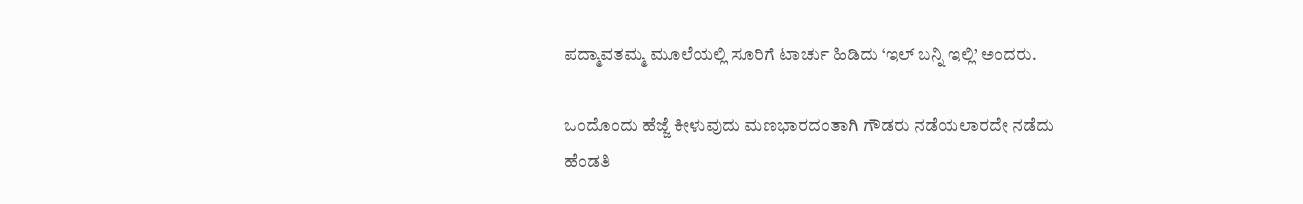ಪದ್ಮಾವತಮ್ಮ ಮೂಲೆಯಲ್ಲಿ ಸೂರಿಗೆ ಟಾರ್ಚು ಹಿಡಿದು ‘ಇಲ್ ಬನ್ನಿ ಇಲ್ಲಿ’ ಅಂದರು.

ಒಂದೊಂದು ಹೆಜ್ಜೆ ಕೀಳುವುದು ಮಣಭಾರದಂತಾಗಿ ಗೌಡರು‌ ನಡೆಯಲಾರದೇ ನಡೆದು ಹೆಂಡತಿ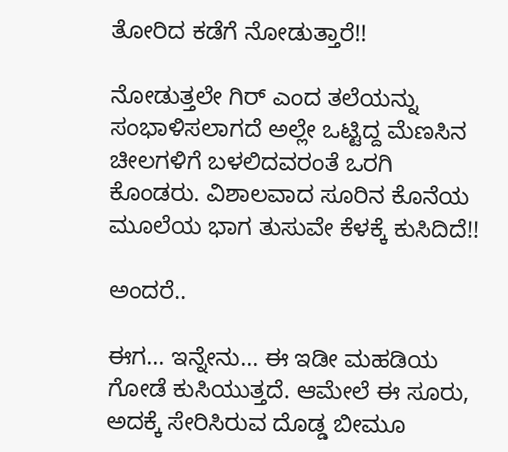ತೋರಿದ ಕಡೆಗೆ ನೋಡುತ್ತಾರೆ!!

ನೋಡುತ್ತಲೇ ಗಿರ್ ಎಂದ ತಲೆಯನ್ನು ಸಂಭಾಳಿಸಲಾಗದೆ ಅಲ್ಲೇ‌ ಒಟ್ಟಿದ್ದ ಮೆಣಸಿನ ಚೀಲಗಳಿಗೆ ಬಳಲಿದವರಂತೆ ಒರಗಿ ಕೊಂಡರು. ವಿಶಾಲವಾದ ಸೂರಿನ ಕೊನೆಯ ಮೂಲೆಯ ಭಾಗ ತುಸುವೇ ಕೆಳಕ್ಕೆ ಕುಸಿದಿದೆ!!

ಅಂದರೆ..

ಈಗ… ಇನ್ನೇನು… ಈ ಇಡೀ ಮಹಡಿಯ ಗೋಡೆ ಕುಸಿಯುತ್ತದೆ. ಆಮೇಲೆ ಈ ಸೂರು, ಅದಕ್ಕೆ ಸೇರಿಸಿರುವ ದೊಡ್ಡ ಬೀಮೂ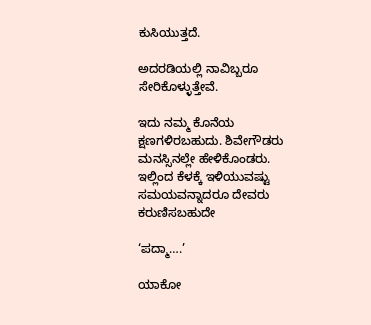ಕುಸಿಯುತ್ತದೆ.

ಅದರಡಿಯಲ್ಲಿ ನಾವಿಬ್ಬರೂ ಸೇರಿಕೊಳ್ಳುತ್ತೇವೆ.

ಇದು ನಮ್ಮ ಕೊನೆಯ ಕ್ಷಣಗಳಿರಬಹುದು. ಶಿವೇಗೌಡರು ಮನಸ್ಸಿನಲ್ಲೇ ಹೇಳಿಕೊಂಡರು. ಇಲ್ಲಿಂದ ‌ಕೆಳಕ್ಕೆ ಇಳಿಯುವಷ್ಟು ಸಮಯವನ್ನಾದರೂ ದೇವರು ಕರುಣಿಸಬಹುದೇ

‘ಪದ್ಮಾ….’

ಯಾಕೋ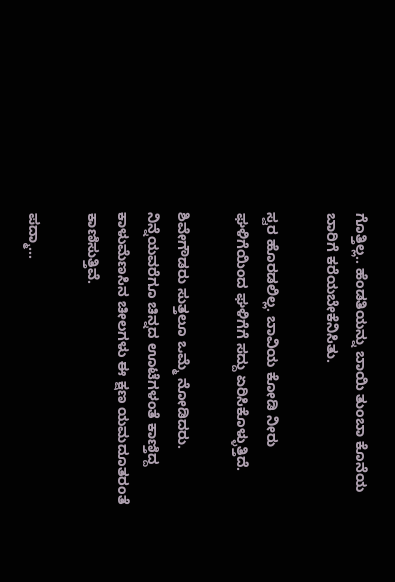ಗೊತ್ತಿಲ್ಲ.. ಹೆಂಡತಿಯನ್ನು ಬಾಯಿ ತುಂಬಾ ಕೊನೆಯ ಬಾರಿಗೆ ಕರೆಯಬೇಕೆನಿಸಿತು.

ಸ್ವರ ಹೊರಡಲಿಲ್ಲ. ಬಾವಿಯ ಕೋಡಿ ನೀರು ಘಳಿಗೆಯಿಂದ ಘಳಿಗೆಗೆ ಸದ್ದು‌ ಏರಿಸಿಕೊಳ್ಳುತ್ತಿದೆ.

ಶಿವೇಗೌಡರು ಸುತ್ತಲೂ ಒಮ್ಮೆ ನೋಡಿದರು. ನಿನ್ನೆಯವರೆಗೂ ಚಿನ್ನದ ಊಟೆಗಳಂತೆ ಕಾಣ್ತಿದ್ದ ಕಾಳುಮೆಣಸಿನ ಚೀಲಗಳು ಈ ಕ್ಷಣ ಯಮದೂತರಂತೆ ಕಾಣಿಸುತ್ತಿವೆ.

ಪದ್ಮಾ…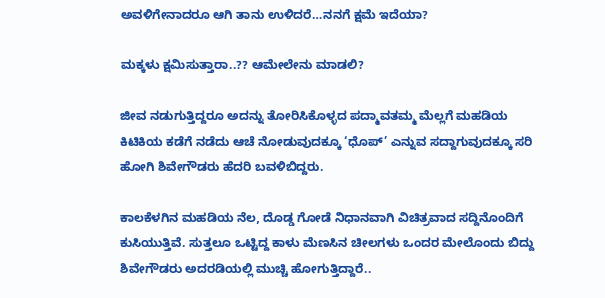ಅವಳಿಗೇನಾದರೂ ಆಗಿ ತಾನು ಉಳಿದರೆ…ನನಗೆ ಕ್ಷಮೆ ಇದೆಯಾ?

ಮಕ್ಕಳು ಕ್ಷಮಿಸುತ್ತಾರಾ..?? ಆಮೇಲೇನು ಮಾಡಲಿ?

ಜೀವ ನಡುಗುತ್ತಿದ್ದರೂ ಅದನ್ನು ತೋರಿಸಿಕೊಳ್ಳದ ಪದ್ಮಾವತಮ್ಮ ಮೆಲ್ಲಗೆ ಮಹಡಿಯ ಕಿಟಿಕಿಯ ಕಡೆಗೆ ನಡೆದು ಆಚೆ ನೋಡುವುದಕ್ಕೂ ‘ಧೊಪ್‌’ ಎನ್ನುವ ಸದ್ದಾಗುವುದಕ್ಕೂ ಸರಿ ಹೋಗಿ ಶಿವೇಗೌಡರು ಹೆದರಿ ಬವಳಿಬಿದ್ದರು.

ಕಾಲಕೆಳಗಿನ ಮಹಡಿಯ ನೆಲ, ದೊಡ್ಡ ಗೋಡೆ ನಿಧಾನವಾಗಿ ವಿಚಿತ್ರವಾದ ಸದ್ದಿನೊಂದಿಗೆ ಕುಸಿಯುತ್ತಿವೆ. ಸುತ್ತಲೂ ಒಟ್ಟಿದ್ದ ಕಾಳು ಮೆಣಸಿನ ಚೀಲಗಳು ಒಂದರ ಮೇಲೊಂದು ಬಿದ್ದು ಶಿವೇಗೌಡರು ಅದರಡಿಯಲ್ಲಿ ಮುಚ್ಚಿ ಹೋಗುತ್ತಿದ್ದಾರೆ..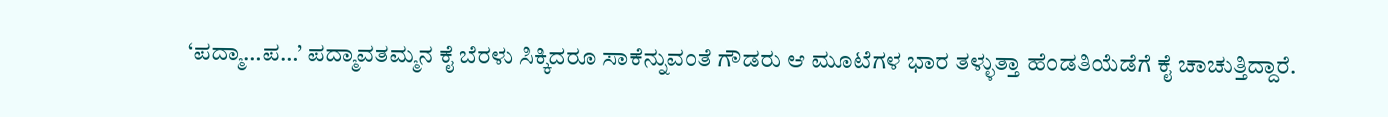‘ಪದ್ಮಾ…ಪ…’ ಪದ್ಮಾವತಮ್ಮನ ಕೈ ಬೆರಳು ಸಿಕ್ಕಿದರೂ ಸಾಕೆನ್ನುವಂತೆ ಗೌಡರು ಆ ಮೂಟೆಗಳ ಭಾರ ತಳ್ಳುತ್ತಾ ಹೆಂಡತಿಯೆಡೆಗೆ ಕೈ ಚಾಚುತ್ತಿದ್ದಾರೆ.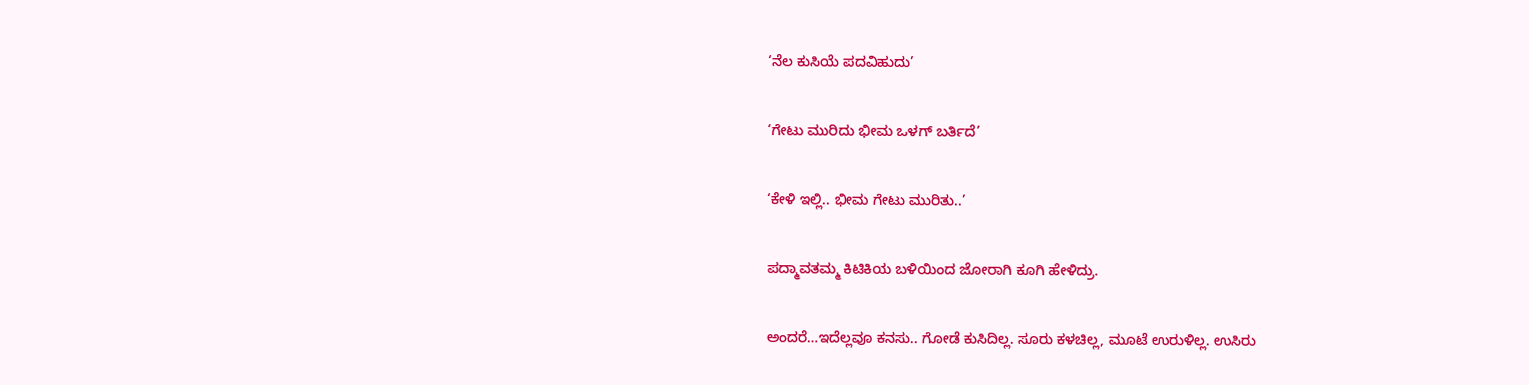‘ನೆಲ ಕುಸಿಯೆ ಪದವಿಹುದು’

‘ಗೇಟು ಮುರಿದು ಭೀಮ ಒಳಗ್ ಬರ್ತಿದೆ’

‘ಕೇಳಿ ಇಲ್ಲಿ.. ಭೀಮ ಗೇಟು ಮುರಿತು..’

ಪದ್ಮಾವತಮ್ಮ ಕಿಟಿಕಿಯ ಬಳಿಯಿಂದ ಜೋರಾಗಿ ಕೂಗಿ ಹೇಳಿದ್ರು.

ಅಂದರೆ…ಇದೆಲ್ಲವೂ ಕನಸು.. ಗೋಡೆ ಕುಸಿದಿಲ್ಲ. ಸೂರು ಕಳಚಿಲ್ಲ, ಮೂಟೆ ಉರುಳಿಲ್ಲ. ಉಸಿರು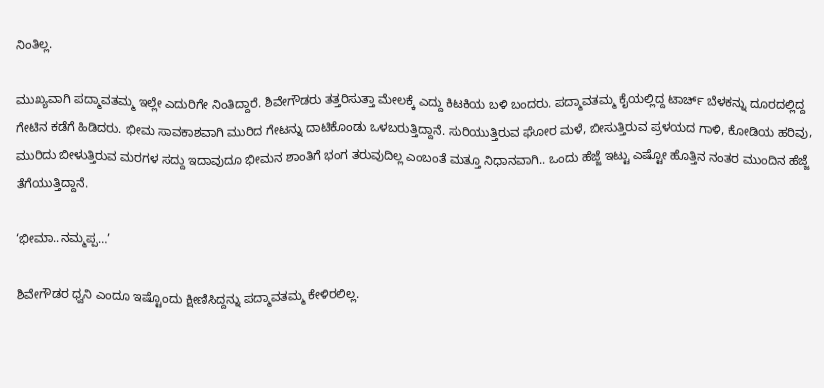ನಿಂತಿಲ್ಲ.

ಮುಖ್ಯವಾಗಿ ಪದ್ಮಾವತಮ್ಮ ಇಲ್ಲೇ ಎದುರಿಗೇ ನಿಂತಿದ್ದಾರೆ. ಶಿವೇಗೌಡರು ತತ್ತರಿಸುತ್ತಾ ಮೇಲಕ್ಕೆ ಎದ್ದು ಕಿಟಕಿಯ ಬಳಿ ಬಂದರು. ಪದ್ಮಾವತಮ್ಮ ಕೈಯಲ್ಲಿದ್ದ ಟಾರ್ಚ್ ಬೆಳಕನ್ನು ದೂರದಲ್ಲಿದ್ದ ಗೇಟಿನ ಕಡೆಗೆ ಹಿಡಿದರು. ಭೀಮ ಸಾವಕಾಶವಾಗಿ ಮುರಿದ ಗೇಟನ್ನು ದಾಟಿಕೊಂಡು ಒಳಬರುತ್ತಿದ್ದಾನೆ. ಸುರಿಯುತ್ತಿರುವ ಘೋರ ಮಳೆ, ಬೀಸುತ್ತಿರುವ ಪ್ರಳಯದ ಗಾಳಿ, ಕೋಡಿಯ ಹರಿವು, ಮುರಿದು ಬೀಳುತ್ತಿರುವ ಮರಗಳ ಸದ್ದು ಇದಾವುದೂ ಭೀಮನ ಶಾಂತಿಗೆ ಭಂಗ ತರುವುದಿಲ್ಲ ಎಂಬಂತೆ ಮತ್ತೂ ನಿಧಾನವಾಗಿ.. ಒಂದು ಹೆಜ್ಜೆ ಇಟ್ಟು ಎಷ್ಟೋ ಹೊತ್ತಿನ ನಂತರ ಮುಂದಿನ ಹೆಜ್ಜೆ ತೆಗೆಯುತ್ತಿದ್ದಾನೆ.

‘ಭೀಮಾ..ನಮ್ಮಪ್ಪ…’

ಶಿವೇಗೌಡರ ಧ್ವನಿ ಎಂದೂ ಇಷ್ಟೊಂದು ಕ್ಷೀಣಿಸಿದ್ದನ್ನು ಪದ್ಮಾವತಮ್ಮ ಕೇಳಿರಲಿಲ್ಲ.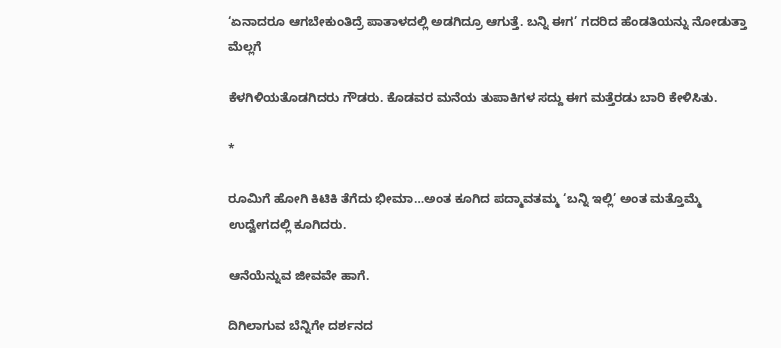‘ಏನಾದರೂ ಆಗಬೇಕುಂತಿದ್ರೆ ಪಾತಾಳದಲ್ಲಿ ಅಡಗಿದ್ರೂ ಆಗುತ್ತೆ. ಬನ್ನಿ ಈಗ’ ಗದರಿದ ಹೆಂಡತಿಯನ್ನು ನೋಡುತ್ತಾ ಮೆಲ್ಲಗೆ

ಕೆಳಗಿಳಿಯತೊಡಗಿದರು ಗೌಡರು. ಕೊಡವರ ಮನೆಯ ತುಪಾಕಿಗಳ ಸದ್ದು ಈಗ ಮತ್ತೆರಡು ಬಾರಿ ಕೇಳಿಸಿತು.

*

ರೂಮಿಗೆ ಹೋಗಿ ಕಿಟಿಕಿ ತೆಗೆದು ಭೀಮಾ…ಅಂತ ಕೂಗಿದ ಪದ್ಮಾವತಮ್ಮ ‘ಬನ್ನಿ ಇಲ್ಲಿ’ ಅಂತ ಮತ್ತೊಮ್ಮೆ ಉದ್ವೇಗದಲ್ಲಿ ಕೂಗಿದರು.

ಆನೆಯೆನ್ನುವ ಜೀವವೇ ಹಾಗೆ.

ದಿಗಿಲಾಗುವ ಬೆನ್ನಿಗೇ ದರ್ಶನದ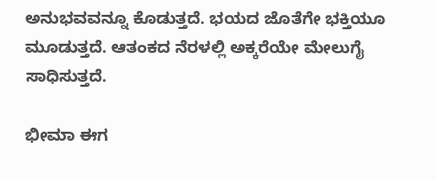ಅನುಭವವನ್ನೂ ಕೊಡುತ್ತದೆ. ಭಯದ ಜೊತೆಗೇ ಭಕ್ತಿಯೂ ಮೂಡುತ್ತದೆ. ಆತಂಕದ ನೆರಳಲ್ಲಿ ಅಕ್ಕರೆಯೇ ಮೇಲುಗೈ ಸಾಧಿಸುತ್ತದೆ.

ಭೀಮಾ ಈಗ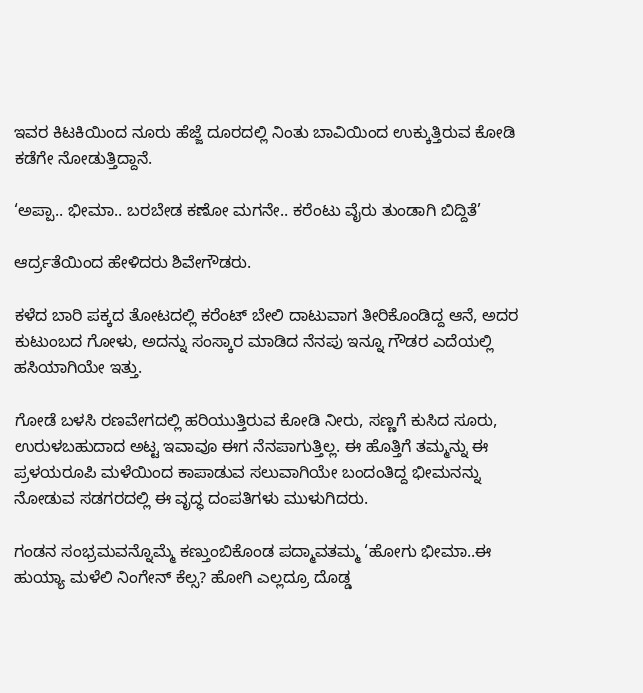ಇವರ ಕಿಟಕಿಯಿಂದ ನೂರು ಹೆಜ್ಜೆ ದೂರದಲ್ಲಿ ನಿಂತು ಬಾವಿಯಿಂದ ಉಕ್ಕುತ್ತಿರುವ ಕೋಡಿ ಕಡೆಗೇ ನೋಡುತ್ತಿದ್ದಾನೆ.

‘ಅಪ್ಪಾ.. ಭೀಮಾ.. ಬರಬೇಡ ಕಣೋ ಮಗನೇ.. ಕರೆಂಟು ವೈರು ತುಂಡಾಗಿ ಬಿದ್ದಿತೆ’

ಆರ್ದ್ರತೆಯಿಂದ ಹೇಳಿದರು ಶಿವೇಗೌಡರು.

ಕಳೆದ ಬಾರಿ ಪಕ್ಕದ ತೋಟದಲ್ಲಿ ಕರೆಂಟ್ ಬೇಲಿ ದಾಟುವಾಗ ತೀರಿಕೊಂಡಿದ್ದ ಆನೆ, ಅದರ ಕುಟುಂಬದ ಗೋಳು, ಅದನ್ನು ಸಂಸ್ಕಾರ ಮಾಡಿದ ನೆನಪು ಇನ್ನೂ ಗೌಡರ ಎದೆಯಲ್ಲಿ ಹಸಿಯಾಗಿಯೇ ಇತ್ತು.

ಗೋಡೆ ಬಳಸಿ ರಣವೇಗದಲ್ಲಿ ಹರಿಯುತ್ತಿರುವ ಕೋಡಿ ನೀರು, ಸಣ್ಣಗೆ ಕುಸಿದ ಸೂರು, ಉರುಳಬಹುದಾದ ಅಟ್ಟ ಇವಾವೂ ಈಗ ನೆನಪಾಗುತ್ತಿಲ್ಲ. ಈ ಹೊತ್ತಿಗೆ ತಮ್ಮನ್ನು ಈ ಪ್ರಳಯರೂಪಿ ಮಳೆಯಿಂದ ಕಾಪಾಡುವ ಸಲುವಾಗಿಯೇ ಬಂದಂತಿದ್ದ ಭೀಮನನ್ನು ನೋಡುವ ಸಡಗರದಲ್ಲಿ ಈ ವೃದ್ಧ ದಂಪತಿಗಳು ಮುಳುಗಿದರು.

ಗಂಡನ ಸಂಭ್ರಮವನ್ನೊಮ್ಮೆ ಕಣ್ತುಂಬಿಕೊಂಡ ಪದ್ಮಾವತಮ್ಮ ‘ಹೋಗು ಭೀಮಾ..ಈ ಹುಯ್ಯಾ ಮಳೆಲಿ ನಿಂಗೇನ್ ಕೆಲ್ಸ? ಹೋಗಿ ಎಲ್ಲದ್ರೂ ದೊಡ್ಡ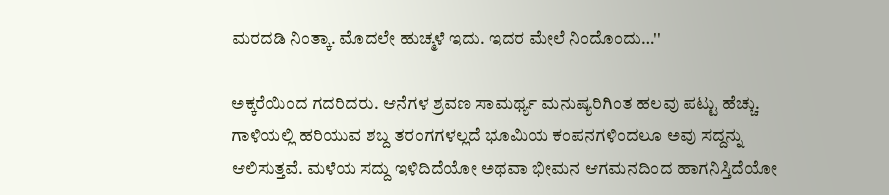ಮರದಡಿ ನಿಂತ್ಕಾ. ಮೊದಲೇ ಹುಚ್ಮಳೆ ಇದು. ಇದರ ಮೇಲೆ ನಿಂದೊಂದು…''

ಅಕ್ಕರೆಯಿಂದ ಗದರಿದರು. ಆನೆಗಳ ಶ್ರವಣ ಸಾಮರ್ಥ್ಯ ಮನುಷ್ಯರಿಗಿಂತ ಹಲವು ಪಟ್ಟು ಹೆಚ್ಚು. ಗಾಳಿಯಲ್ಲಿ ಹರಿಯುವ ಶಬ್ದ ತರಂಗಗಳಲ್ಲದೆ ಭೂಮಿಯ ಕಂಪನಗಳಿಂದಲೂ ಅವು ಸದ್ದನ್ನು ಆಲಿಸುತ್ತವೆ. ಮಳೆಯ ಸದ್ದು ಇಳಿದಿದೆಯೋ ಅಥವಾ ಭೀಮನ ಆಗಮನದಿಂದ ಹಾಗನಿಸ್ತಿದೆಯೋ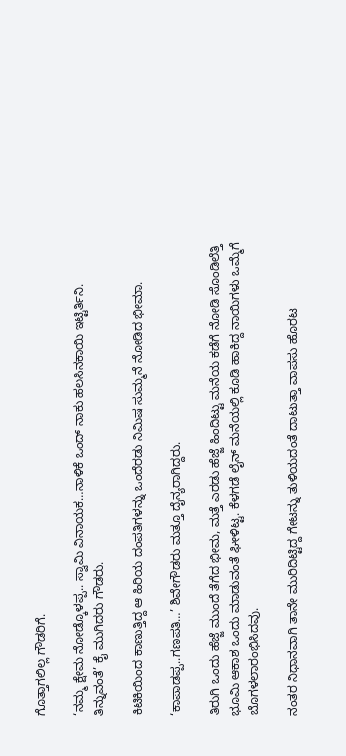ಗೊತ್ತಾಗಲಿಲ್ಲ ಗೌಡರಿಗೆ.

‘ನಮ್ಮ ಕ್ಷೇಮ ನೋಡ್ಕೊಳಪ್ಪ.. ಸ್ವಾಮಿ ವಿನಾಯಕ…ನಾಳಿಕೆ ಒಂದ್ ನಾಕು ಹಲಸಿನಕಾಯಿ ಇಟ್ಟಿರ್ತಿನಿ. ತಿನ್ನುವಂತೆ’ ಕೈ ಮುಗಿದರು ಗೌಡರು.

ಕಿಟಿಕಿಯಿಂದ ಕಾಣುತ್ತಿದ್ದ ಆ ಹಿರಿಯ ದಂಪತಿಗಳನ್ನು ಒಂದೆರಡು ನಿಮಿಷ ಸುಮ್ಮನೆ ನೋಡಿದ ಭೀಮಾ.

‘ಕಾಪಾಡಪ್ಪ..ಗಣಪತಿ…’ ಶಿವೇಗೌಡರು ಮತ್ತೂ ದೈನ್ಯರಾಗಿದ್ದರು.

ತಿರುಗಿ ಒಂದು ಹೆಜ್ಜೆ ಮುಂದೆ ತೆಗೆದ ಭೀಮ, ಮತ್ತೆ ಎರಡು ಹೆಜ್ಜೆ ಹಿಂದಿಟ್ಟು ಮನೆಯ ಕಡೆಗೆ ನೋಡಿ ಸೊಂಡಿಲೆತ್ತಿ ಭೂಮಿ ಆಕಾಶ ಒಂದು ಮಾಡುವಂತೆ ಘೀಳಿಟ್ಟ. ಕೆಳಗಡೆ ಲೈನ್ ಮನೆಯಲ್ಲಿ ಕೂಡಿ ಹಾಕಿದ್ದ ನಾಯಿಗಳು ಒಮ್ಮೆಗೆ ಬೊಗಳಲಾರಂಭಿಸಿದವು.

ನಂತರ ನಿಧಾನವಾಗಿ ತಾನೇ ಮುರಿದಿಟ್ಟಿದ್ದ ಗೇಟನ್ನು ತುಳಿಯದಂತೆ ದಾಟುತ್ತಾ ವಾಪಸು ಹೊರಟ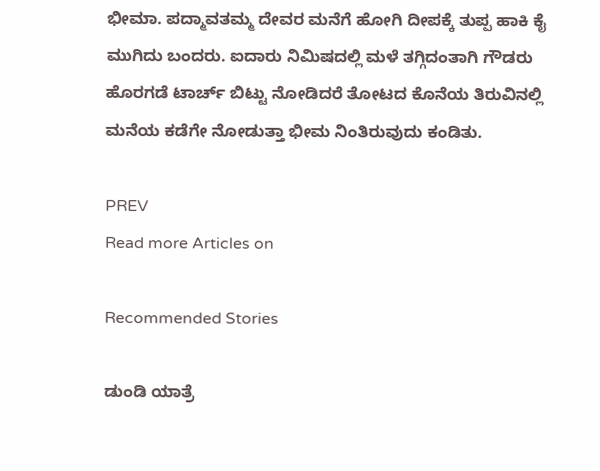ಭೀಮಾ. ಪದ್ಮಾವತಮ್ಮ ದೇವರ ಮನೆಗೆ ಹೋಗಿ ದೀಪಕ್ಕೆ ತುಪ್ಪ ಹಾಕಿ ಕೈ ಮುಗಿದು ಬಂದರು. ಐದಾರು ನಿಮಿಷದಲ್ಲಿ ಮಳೆ ತಗ್ಗಿದಂತಾಗಿ ಗೌಡರು ಹೊರಗಡೆ ಟಾರ್ಚ್ ಬಿಟ್ಟು ನೋಡಿದರೆ ತೋಟದ ಕೊನೆಯ ತಿರುವಿನಲ್ಲಿ ಮನೆಯ ಕಡೆಗೇ ನೋಡುತ್ತಾ ಭೀಮ ನಿಂತಿರುವುದು ಕಂಡಿತು.

PREV
Read more Articles on

Recommended Stories

ಡುಂಡಿ ಯಾತ್ರೆ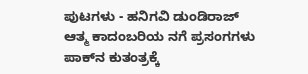ಪುಟಗಳು - ಹನಿಗವಿ ಡುಂಡಿರಾಜ್‌ ಆತ್ಮ ಕಾದಂಬರಿಯ ನಗೆ ಪ್ರಸಂಗಗಳು
ಪಾಕ್‌ನ ಕುತಂತ್ರಕ್ಕೆ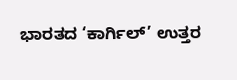ಭಾರತದ ‘ಕಾರ್ಗಿಲ್‌’ ಉತ್ತರ